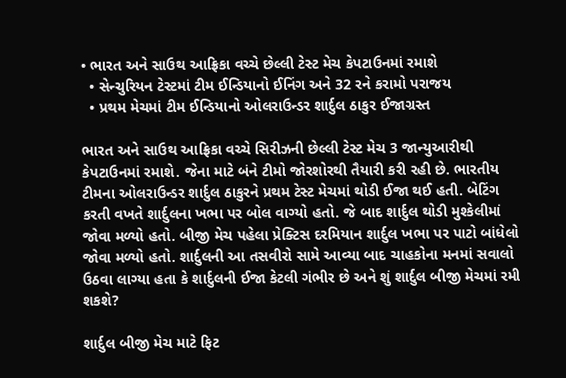• ભારત અને સાઉથ આફ્રિકા વચ્ચે છેલ્લી ટેસ્ટ મેચ કેપટાઉનમાં રમાશે
  • સેન્ચુરિયન ટેસ્ટમાં ટીમ ઈન્ડિયાનો ઈનિંગ અને 32 રને કરામો પરાજય
  • પ્રથમ મેચમાં ટીમ ઈન્ડિયાનો ઓલરાઉન્ડર શાર્દુલ ઠાકુર ઈજાગ્રસ્ત

ભારત અને સાઉથ આફ્રિકા વચ્ચે સિરીઝની છેલ્લી ટેસ્ટ મેચ 3 જાન્યુઆરીથી કેપટાઉનમાં રમાશે. જેના માટે બંને ટીમો જોરશોરથી તૈયારી કરી રહી છે. ભારતીય ટીમના ઓલરાઉન્ડર શાર્દુલ ઠાકુરને પ્રથમ ટેસ્ટ મેચમાં થોડી ઈજા થઈ હતી. બેટિંગ કરતી વખતે શાર્દુલના ખભા પર બોલ વાગ્યો હતો. જે બાદ શાર્દુલ થોડી મુશ્કેલીમાં જોવા મળ્યો હતો. બીજી મેચ પહેલા પ્રેક્ટિસ દરમિયાન શાર્દુલ ખભા પર પાટો બાંધેલો જોવા મળ્યો હતો. શાર્દુલની આ તસવીરો સામે આવ્યા બાદ ચાહકોના મનમાં સવાલો ઉઠવા લાગ્યા હતા કે શાર્દુલની ઈજા કેટલી ગંભીર છે અને શું શાર્દુલ બીજી મેચમાં રમી શકશે?

શાર્દુલ બીજી મેચ માટે ફિટ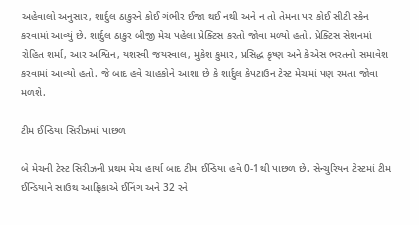અહેવાલો અનુસાર, શાર્દુલ ઠાકુરને કોઈ ગંભીર ઈજા થઈ નથી અને ન તો તેમના પર કોઈ સીટી સ્કેન કરવામાં આવ્યું છે. શાર્દુલ ઠાકુર બીજી મેચ પહેલા પ્રેક્ટિસ કરતો જોવા મળ્યો હતો. પ્રેક્ટિસ સેશનમાં રોહિત શર્મા, આર અશ્વિન, યશસ્વી જયસ્વાલ, મુકેશ કુમાર, પ્રસિદ્ધ કૃષ્ણ અને કેએસ ભરતનો સમાવેશ કરવામાં આવ્યો હતો. જે બાદ હવે ચાહકોને આશા છે કે શાર્દુલ કેપટાઉન ટેસ્ટ મેચમાં પણ રમતા જોવા મળશે.

ટીમ ઈન્ડિયા સિરીઝમાં પાછળ

બે મેચની ટેસ્ટ સિરીઝની પ્રથમ મેચ હાર્યા બાદ ટીમ ઈન્ડિયા હવે 0-1થી પાછળ છે. સેન્ચુરિયન ટેસ્ટમાં ટીમ ઈન્ડિયાને સાઉથ આફ્રિકાએ ઈનિંગ અને 32 રને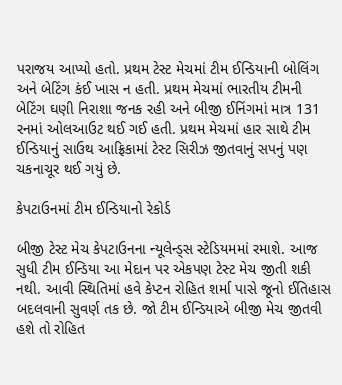પરાજય આપ્યો હતો. પ્રથમ ટેસ્ટ મેચમાં ટીમ ઈન્ડિયાની બોલિંગ અને બેટિંગ કંઈ ખાસ ન હતી. પ્રથમ મેચમાં ભારતીય ટીમની બેટિંગ ઘણી નિરાશા જનક રહી અને બીજી ઈનિંગમાં માત્ર 131 રનમાં ઓલઆઉટ થઈ ગઈ હતી. પ્રથમ મેચમાં હાર સાથે ટીમ ઈન્ડિયાનું સાઉથ આફ્રિકામાં ટેસ્ટ સિરીઝ જીતવાનું સપનું પણ ચકનાચૂર થઈ ગયું છે.

કેપટાઉનમાં ટીમ ઈન્ડિયાનો રેકોર્ડ

બીજી ટેસ્ટ મેચ કેપટાઉનના ન્યૂલેન્ડ્સ સ્ટેડિયમમાં રમાશે. આજ સુધી ટીમ ઈન્ડિયા આ મેદાન પર એકપણ ટેસ્ટ મેચ જીતી શકી નથી. આવી સ્થિતિમાં હવે કેપ્ટન રોહિત શર્મા પાસે જૂનો ઈતિહાસ બદલવાની સુવર્ણ તક છે. જો ટીમ ઈન્ડિયાએ બીજી મેચ જીતવી હશે તો રોહિત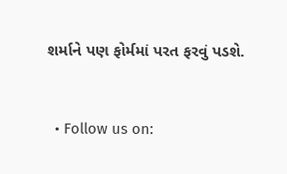શર્માને પણ ફોર્મમાં પરત ફરવું પડશે.


  • Follow us on: